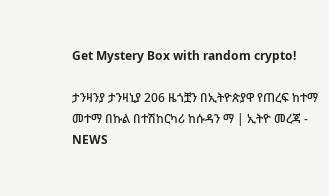Get Mystery Box with random crypto!

ታንዛንያ ታንዛኒያ 206 ዜጎቿን በኢትዮጵያዋ የጠረፍ ከተማ መተማ በኩል በተሽከርካሪ ከሱዳን ማ | ኢትዮ መረጃ - NEWS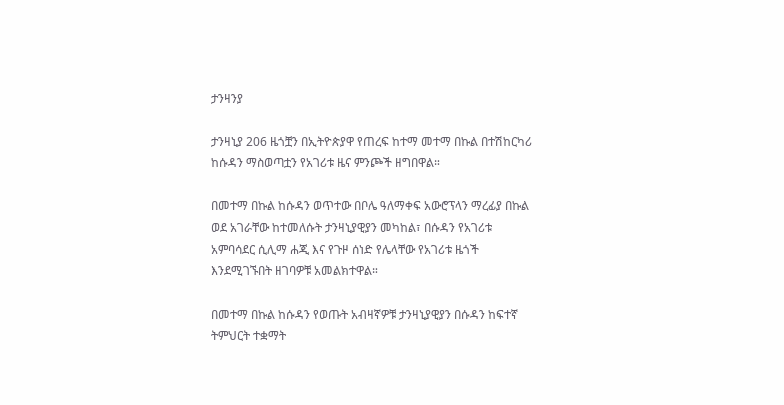ታንዛንያ

ታንዛኒያ 206 ዜጎቿን በኢትዮጵያዋ የጠረፍ ከተማ መተማ በኩል በተሽከርካሪ ከሱዳን ማስወጣቷን የአገሪቱ ዜና ምንጮች ዘግበዋል።

በመተማ በኩል ከሱዳን ወጥተው በቦሌ ዓለማቀፍ አውሮፕላን ማረፊያ በኩል ወደ አገራቸው ከተመለሱት ታንዛኒያዊያን መካከል፣ በሱዳን የአገሪቱ አምባሳደር ሲሊማ ሐጂ እና የጉዞ ሰነድ የሌላቸው የአገሪቱ ዜጎች እንደሚገኙበት ዘገባዎቹ አመልክተዋል።

በመተማ በኩል ከሱዳን የወጡት አብዛኛዎቹ ታንዛኒያዊያን በሱዳን ከፍተኛ ትምህርት ተቋማት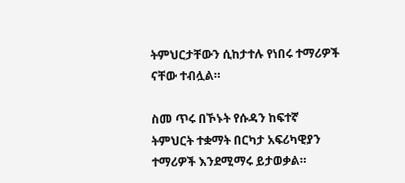ትምህርታቸውን ሲከታተሉ የነበሩ ተማሪዎች ናቸው ተብሏል።

ስመ ጥሩ በኾኑት የሱዳን ከፍተኛ ትምህርት ተቋማት በርካታ አፍሪካዊያን ተማሪዎች እንደሚማሩ ይታወቃል።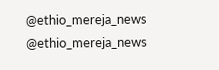@ethio_mereja_news
@ethio_mereja_news